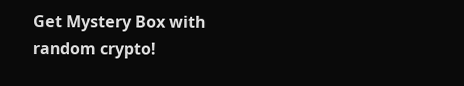Get Mystery Box with random crypto!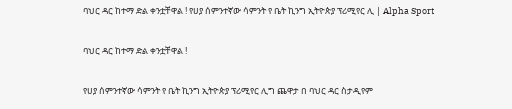ባህር ዳር ከተማ ድል ቀንቷቸዋል ! የሀያ ሰምንተኛው ሳምንት የ ቤት ኪንግ ኢትዮጵያ ፕሪሚየር ሊ | Alpha Sport

ባህር ዳር ከተማ ድል ቀንቷቸዋል !

የሀያ ሰምንተኛው ሳምንት የ ቤት ኪንግ ኢትዮጵያ ፕሪሚየር ሊግ ጨዋታ በ ባህር ዳር ስታዲየም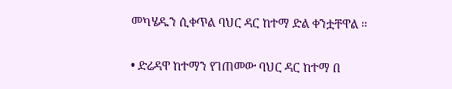መካሄዱን ሲቀጥል ባህር ዳር ከተማ ድል ቀንቷቸዋል ።

• ድሬዳዋ ከተማን የገጠመው ባህር ዳር ከተማ በ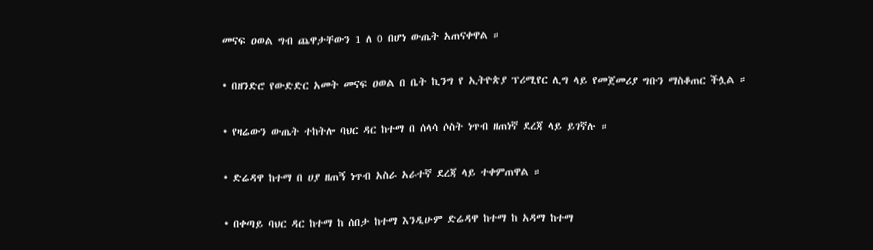መናፍ ዐወል ግብ ጨዋታቸውን 1 ለ 0 በሆነ ውጤት አጠናቀዋል ።

• በዘንድሮ የውድድር አመት መናፍ ዐወል በ ቤት ኪንግ የ ኢትዮጵያ ፕሪሚየር ሊግ ላይ የመጀመሪያ ግቡን ማስቆጠር ችሏል ።

• የዛሬውን ውጤት ተከትሎ ባህር ዳር ከተማ በ ሰላሳ ሶስት ነጥብ ዘጠነኛ ደረጃ ላይ ይገኛሉ ።

• ድሬዳዋ ከተማ በ ሀያ ዘጠኝ ነጥብ አስራ አራተኛ ደረጃ ላይ ተቀምጠዋል ።

• በቀጣይ ባህር ዳር ከተማ ከ ሰበታ ከተማ እንዲሁም ድሬዳዋ ከተማ ከ አዳማ ከተማ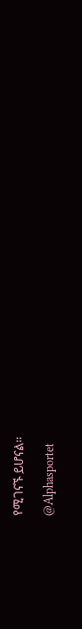የሚገናኙ ይሆናል።

@Alphasportet